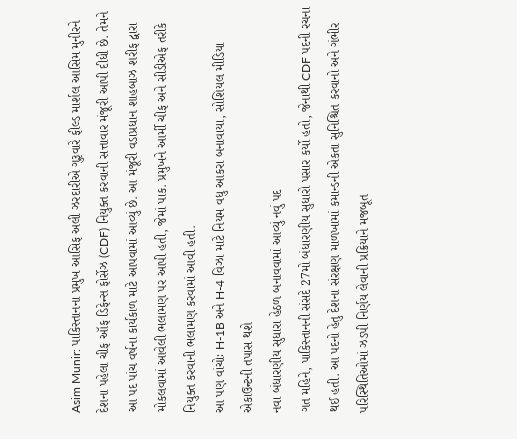Asim Munir: પાકિસ્તાનના પ્રમુખ આસિફ અલી ઝરદારીએ ગુરૂવારે ફીલ્ડ માર્શલ આસિમ મુનીરને દેશના પહેલા ચીફ ઑફ ડિફેન્સ ફોર્સેઝ (CDF) નિયુક્ત કરવાની સત્તાવાર મંજૂરી આપી દીધી છે. તેમને આ પદ પાંચ વર્ષના કાર્યકાળ માટે આપવામાં આવ્યું છે. આ મંજૂરી વડાપ્રધાન શાહબાઝ શરીફ દ્વારા મોકલવામાં આવેલી ભલામણ પર આપી હતી, જેમાં પાક. પ્રમુખને આર્મી ચીફ અને સીડીએફ તરીકે નિયુક્ત કરવાની ભલામણ કરવામાં આવી હતી.
આ પણ વાંચોઃ H-1B અને H-4 વિઝા માટે નિયમ વધુ આકરા બનાવાયા, સોશિયલ મીડિયા એકાઉન્ટની તપાસ થશે
નવા બંધારણીય સુધારા હેઠળ બનાવવામાં આવ્યું નવું પદ
ગત મહિને, પાકિસ્તાનની સંસદે 27મો બંધારણીય સુધારો પસાર કર્યો હતો, જેનાથી CDF પદની રચના થઈ હતી. આ પદનો હેતુ દેશના સંરક્ષણ માળખામાં કમાન્ડની એકતા સુનિશ્ચિત કરવાનો અને ગંભીર પરિસ્થિતિઓમાં ઝડપી નિર્ણય લેવાની પ્રક્રિયાને મજબૂત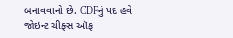બનાવવાનો છે. CDFનું પદ હવે જોઇન્ટ ચીફ્સ ઑફ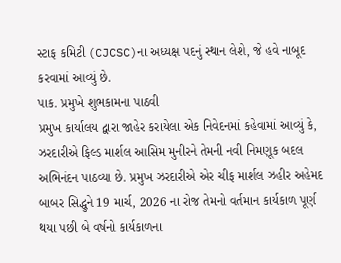સ્ટાફ કમિટી (CJCSC)ના અધ્યક્ષ પદનું સ્થાન લેશે, જે હવે નાબૂદ કરવામાં આવ્યું છે.
પાક. પ્રમુખે શુભકામના પાઠવી
પ્રમુખ કાર્યાલય દ્વારા જાહેર કરાયેલા એક નિવેદનમાં કહેવામાં આવ્યું કે, ઝરદારીએ ફિલ્ડ માર્શલ આસિમ મુનીરને તેમની નવી નિમણૂક બદલ અભિનંદન પાઠવ્યા છે. પ્રમુખ ઝરદારીએ એર ચીફ માર્શલ ઝહીર અહેમદ બાબર સિદ્ધુને 19 માર્ચ, 2026 ના રોજ તેમનો વર્તમાન કાર્યકાળ પૂર્ણ થયા પછી બે વર્ષનો કાર્યકાળના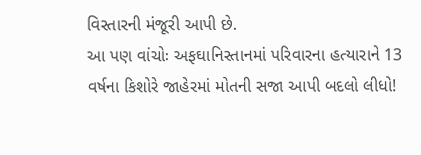વિસ્તારની મંજૂરી આપી છે.
આ પણ વાંચોઃ અફઘાનિસ્તાનમાં પરિવારના હત્યારાને 13 વર્ષના કિશોરે જાહેરમાં મોતની સજા આપી બદલો લીધો!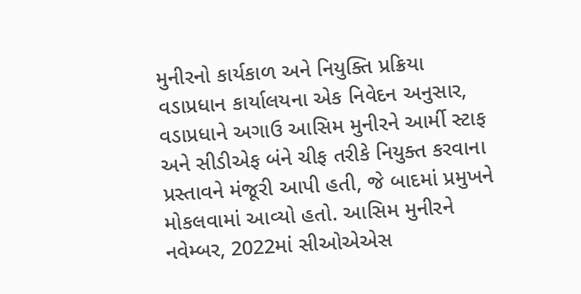મુનીરનો કાર્યકાળ અને નિયુક્તિ પ્રક્રિયા
વડાપ્રધાન કાર્યાલયના એક નિવેદન અનુસાર, વડાપ્રધાને અગાઉ આસિમ મુનીરને આર્મી સ્ટાફ અને સીડીએફ બંને ચીફ તરીકે નિયુક્ત કરવાના પ્રસ્તાવને મંજૂરી આપી હતી, જે બાદમાં પ્રમુખને મોકલવામાં આવ્યો હતો. આસિમ મુનીરને નવેમ્બર, 2022માં સીઓએએસ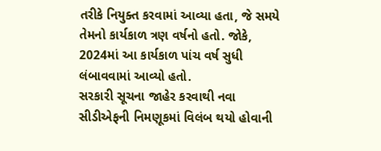તરીકે નિયુક્ત કરવામાં આવ્યા હતા, જે સમયે તેમનો કાર્યકાળ ત્રણ વર્ષનો હતો. જોકે, 2024માં આ કાર્યકાળ પાંચ વર્ષ સુધી લંબાવવામાં આવ્યો હતો.
સરકારી સૂચના જાહેર કરવાથી નવા સીડીએફની નિમણૂકમાં વિલંબ થયો હોવાની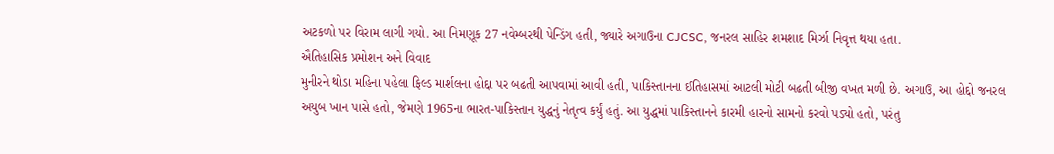અટકળો પર વિરામ લાગી ગયો. આ નિમણૂક 27 નવેમ્બરથી પેન્ડિંગ હતી, જ્યારે અગાઉના CJCSC, જનરલ સાહિર શમશાદ મિર્ઝા નિવૃત્ત થયા હતા.
ઐતિહાસિક પ્રમોશન અને વિવાદ
મુનીરને થોડા મહિના પહેલા ફિલ્ડ માર્શલના હોદ્દા પર બઢતી આપવામાં આવી હતી, પાકિસ્તાનના ઈતિહાસમાં આટલી મોટી બઢતી બીજી વખત મળી છે. અગાઉ, આ હોદ્દો જનરલ અયુબ ખાન પાસે હતો, જેમણે 1965ના ભારત-પાકિસ્તાન યુદ્ધનું નેતૃત્વ કર્યું હતું. આ યુદ્ધમાં પાકિસ્તાનને કારમી હારનો સામનો કરવો પડ્યો હતો, પરંતુ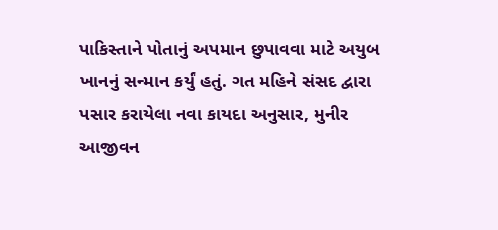પાકિસ્તાને પોતાનું અપમાન છુપાવવા માટે અયુબ ખાનનું સન્માન કર્યું હતું. ગત મહિને સંસદ દ્વારા પસાર કરાયેલા નવા કાયદા અનુસાર, મુનીર આજીવન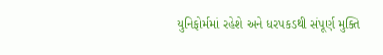યુનિફોર્મમાં રહેશે અને ધરપકડથી સંપૂર્ણ મુક્તિ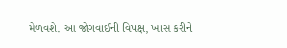મેળવશે. આ જોગવાઈની વિપક્ષ, ખાસ કરીને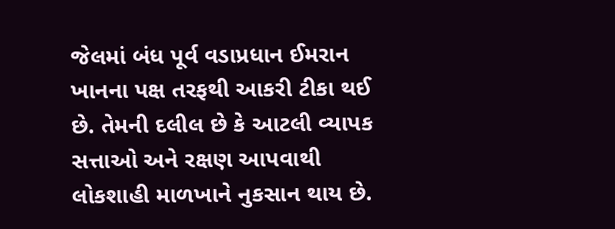જેલમાં બંધ પૂર્વ વડાપ્રધાન ઈમરાન ખાનના પક્ષ તરફથી આકરી ટીકા થઈ છે. તેમની દલીલ છે કે આટલી વ્યાપક સત્તાઓ અને રક્ષણ આપવાથી લોકશાહી માળખાને નુકસાન થાય છે.